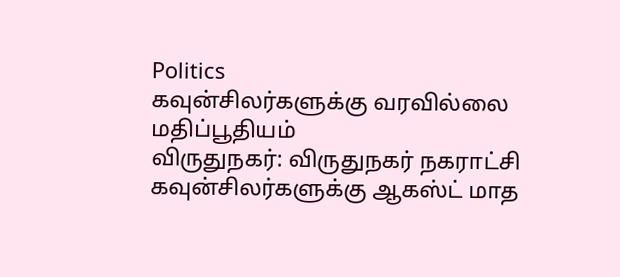Politics
கவுன்சிலர்களுக்கு வரவில்லை மதிப்பூதியம்
விருதுநகர்: விருதுநகர் நகராட்சி கவுன்சிலர்களுக்கு ஆகஸ்ட் மாத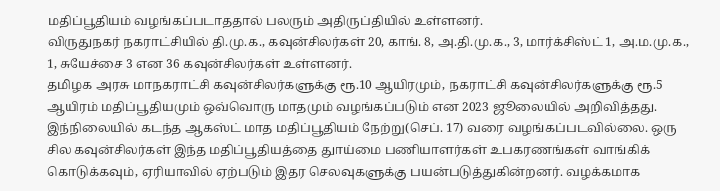மதிப்பூதியம் வழங்கப்படாததால் பலரும் அதிருப்தியில் உள்ளனர்.
விருதுநகர் நகராட்சியில் தி.மு.க., கவுன்சிலர்கள் 20, காங். 8, அ.தி.மு.க., 3, மார்க்சிஸ்ட் 1, அ.ம.மு.க., 1, சுயேச்சை 3 என 36 கவுன்சிலர்கள் உள்ளனர்.
தமிழக அரசு மாநகராட்சி கவுன்சிலர்களுக்கு ரூ.10 ஆயிரமும், நகராட்சி கவுன்சிலர்களுக்கு ரூ.5 ஆயிரம் மதிப்பூதியமும் ஒவ்வொரு மாதமும் வழங்கப்படும் என 2023 ஜூலையில் அறிவித்தது.
இந்நிலையில் கடந்த ஆகஸ்ட் மாத மதிப்பூதியம் நேற்று(செப். 17) வரை வழங்கப்படவில்லை. ஒரு சில கவுன்சிலர்கள் இந்த மதிப்பூதியத்தை துாய்மை பணியாளர்கள் உபகரணங்கள் வாங்கிக் கொடுக்கவும், ஏரியாவில் ஏற்படும் இதர செலவுகளுக்கு பயன்படுத்துகின்றனர். வழக்கமாக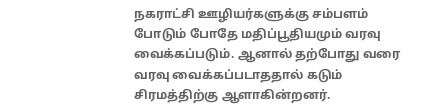நகராட்சி ஊழியர்களுக்கு சம்பளம் போடும் போதே மதிப்பூதியமும் வரவு வைக்கப்படும். ஆனால் தற்போது வரை வரவு வைக்கப்படாததால் கடும் சிரமத்திற்கு ஆளாகின்றனர்.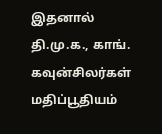இதனால் தி.மு.க., காங். கவுன்சிலர்கள் மதிப்பூதியம்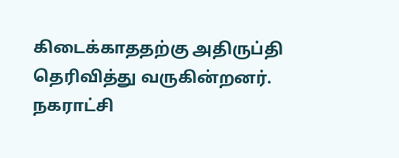கிடைக்காததற்கு அதிருப்தி தெரிவித்து வருகின்றனர். நகராட்சி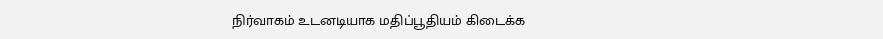நிர்வாகம் உடனடியாக மதிப்பூதியம் கிடைக்க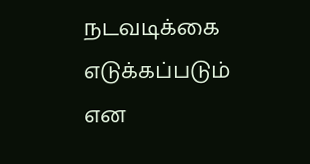நடவடிக்கை எடுக்கப்படும் என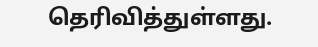தெரிவித்துள்ளது.